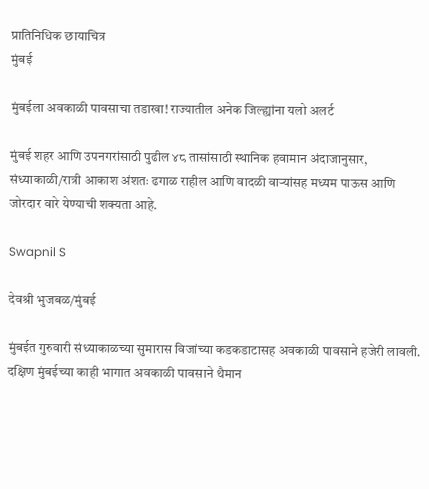प्रातिनिधिक छायाचित्र
मुंबई

मुंबईला अवकाळी पावसाचा तडाखा! राज्यातील अनेक जिल्ह्यांना यलो अलर्ट

मुंबई शहर आणि उपनगरांसाठी पुढील ४८ तासांसाठी स्थानिक हवामान अंदाजानुसार, संध्याकाळी/रात्री आकाश अंशतः ढगाळ राहील आणि वादळी वाऱ्यांसह मध्यम पाऊस आणि जोरदार वारे येण्याची शक्यता आहे.

Swapnil S

देवश्री भुजबळ/मुंबई

मुंबईत गुरुवारी संध्याकाळच्या सुमारास विजांच्या कडकडाटासह अवकाळी पावसाने हजेरी लावली. दक्षिण मुंबईच्या काही भागात अवकाळी पावसाने थैमान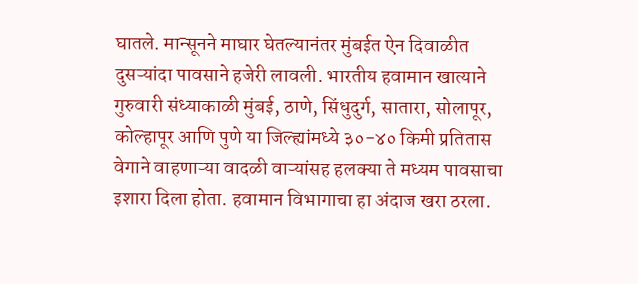घातले. मान्सूनने माघार घेतल्यानंतर मुंबईत ऐन दिवाळीत दुसऱ्यांदा पावसाने हजेरी लावली. भारतीय हवामान खात्याने गुरुवारी संध्याकाळी मुंबई, ठाणे, सिंधुदुर्ग, सातारा, सोलापूर, कोल्हापूर आणि पुणे या जिल्ह्यांमध्ये ३०-४० किमी प्रतितास वेगाने वाहणाऱ्या वादळी वाऱ्यांसह हलक्या ते मध्यम पावसाचा इशारा दिला होता. हवामान विभागाचा हा अंदाज खरा ठरला.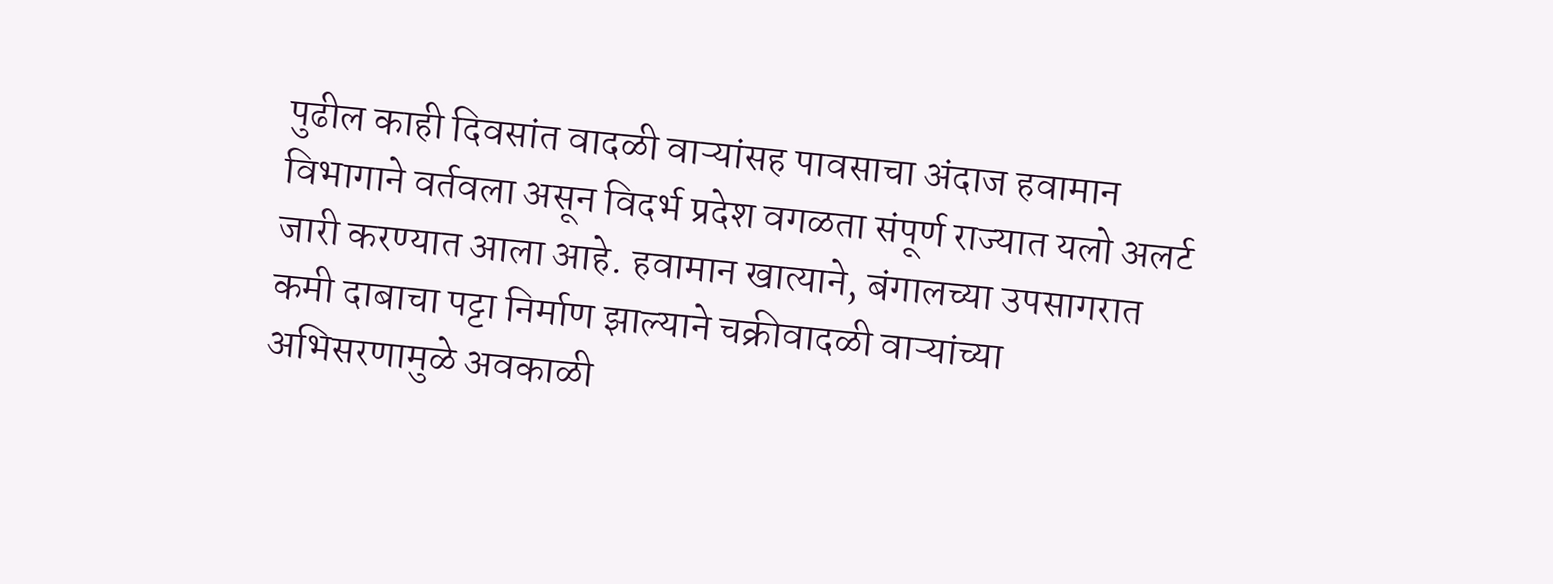पुढील काही दिवसांत वादळी वाऱ्यांसह पावसाचा अंदाज हवामान विभागाने वर्तवला असून विदर्भ प्रदेश वगळता संपूर्ण राज्यात यलो अलर्ट जारी करण्यात आला आहे. हवामान खात्याने, बंगालच्या उपसागरात कमी दाबाचा पट्टा निर्माण झाल्याने चक्रीवादळी वाऱ्यांच्या अभिसरणामुळे अवकाळी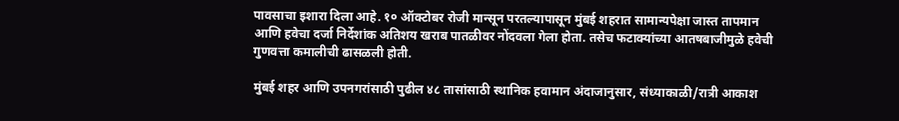पावसाचा इशारा दिला आहे. १० ऑक्टोबर रोजी मान्सून परतल्यापासून मुंबई शहरात सामान्यपेक्षा जास्त तापमान आणि हवेचा दर्जा निर्देशांक अतिशय खराब पातळीवर नोंदवला गेला होता. तसेच फटाक्यांच्या आतषबाजीमुळे हवेची गुणवत्ता कमालीची ढासळली होती.

मुंबई शहर आणि उपनगरांसाठी पुढील ४८ तासांसाठी स्थानिक हवामान अंदाजानुसार, संध्याकाळी/रात्री आकाश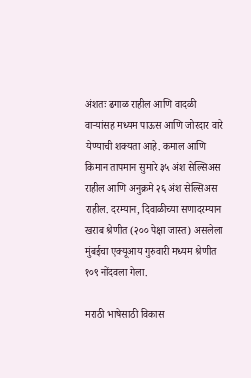अंशतः ढगाळ राहील आणि वादळी वाऱ्यांसह मध्यम पाऊस आणि जोरदार वारे येण्याची शक्यता आहे. कमाल आणि किमान तापमान सुमारे ३५ अंश सेल्सिअस राहील आणि अनुक्रमे २६ अंश सेल्सिअस राहील. दरम्यान, दिवाळीच्या सणादरम्यान खराब श्रेणीत (२०० पेक्षा जास्त) असलेला मुंबईचा एक्यूआय गुरुवारी मध्यम श्रेणीत १०९ नोंदवला गेला.

मराठी भाषेसाठी विकास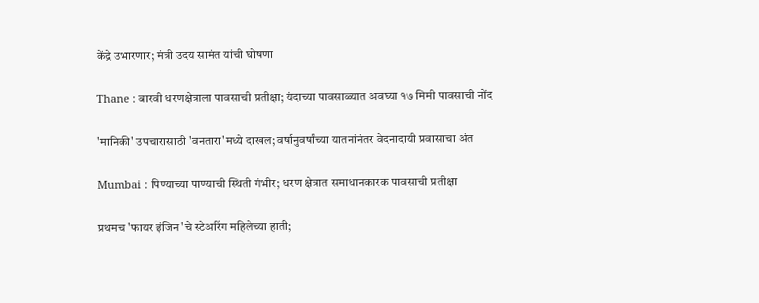केंद्रे उभारणार; मंत्री उदय सामंत यांची घोषणा

Thane : बारवी धरणक्षेत्राला पावसाची प्रतीक्षा; यंदाच्या पावसाळ्यात अवघ्या १७ मिमी पावसाची नोंद

'मानिकी' उपचारासाठी 'वनतारा'मध्ये दाखल; वर्षानुवर्षांच्या यातनांनंतर वेदनादायी प्रवासाचा अंत

Mumbai : पिण्याच्या पाण्याची स्थिती गंभीर; धरण क्षेत्रात समाधानकारक पावसाची प्रतीक्षा

प्रथमच 'फायर इंजिन'चे स्टेअरिंग महिलेच्या हाती;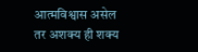आत्मविश्वास असेल तर अशक्य ही शक्य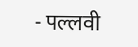- पल्लवी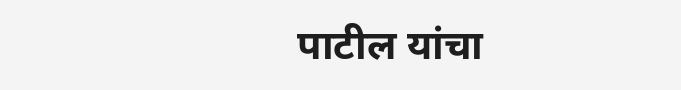पाटील यांचा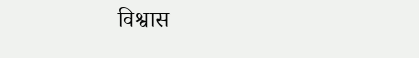विश्वास